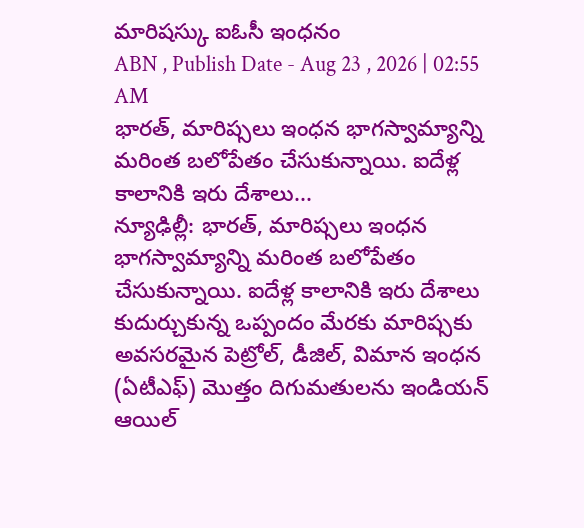మారిషస్కు ఐఓసీ ఇంధనం
ABN , Publish Date - Aug 23 , 2026 | 02:55 AM
భారత్, మారిష్సలు ఇంధన భాగస్వామ్యాన్ని మరింత బలోపేతం చేసుకున్నాయి. ఐదేళ్ల కాలానికి ఇరు దేశాలు...
న్యూఢిల్లీ: భారత్, మారిష్సలు ఇంధన భాగస్వామ్యాన్ని మరింత బలోపేతం చేసుకున్నాయి. ఐదేళ్ల కాలానికి ఇరు దేశాలు కుదుర్చుకున్న ఒప్పందం మేరకు మారిష్సకు అవసరమైన పెట్రోల్, డీజిల్, విమాన ఇంధన (ఏటీఎఫ్) మొత్తం దిగుమతులను ఇండియన్ ఆయిల్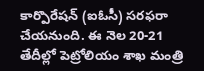కార్పొరేషన్ (ఐఓసీ) సరఫరా చేయనుంది. ఈ నెల 20-21 తేదీల్లో పెట్రోలియం శాఖ మంత్రి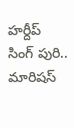హర్దీప్ సింగ్ పురి.. మారిషస్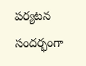పర్యటన సందర్భంగా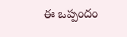ఈ ఒప్పందం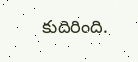కుదిరింది.